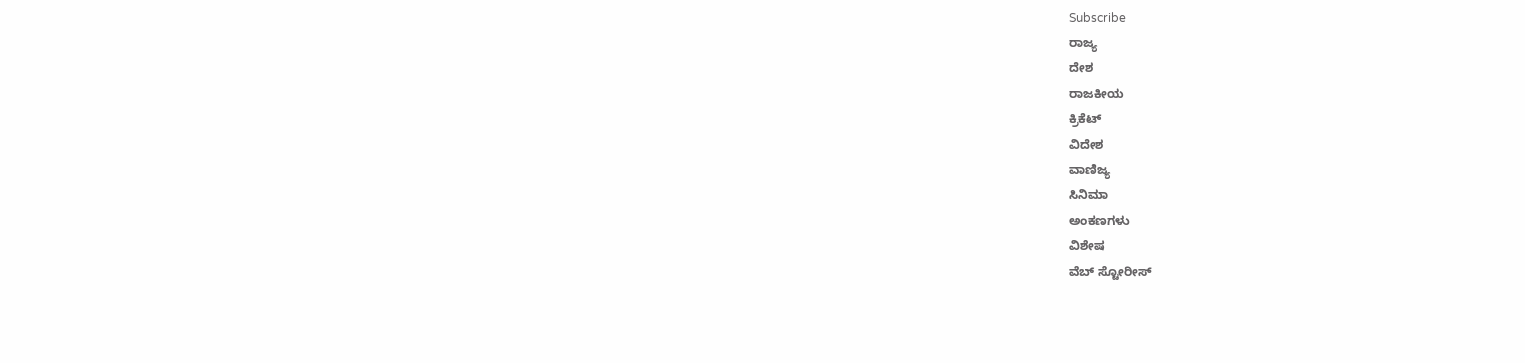Subscribe
ರಾಜ್ಯ
ದೇಶ
ರಾಜಕೀಯ
ಕ್ರಿಕೆಟ್
ವಿದೇಶ
ವಾಣಿಜ್ಯ
ಸಿನಿಮಾ
ಅಂಕಣಗಳು
ವಿಶೇಷ
ವೆಬ್ ಸ್ಟೋರೀಸ್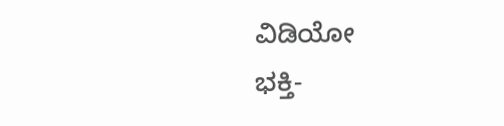ವಿಡಿಯೋ
ಭಕ್ತಿ-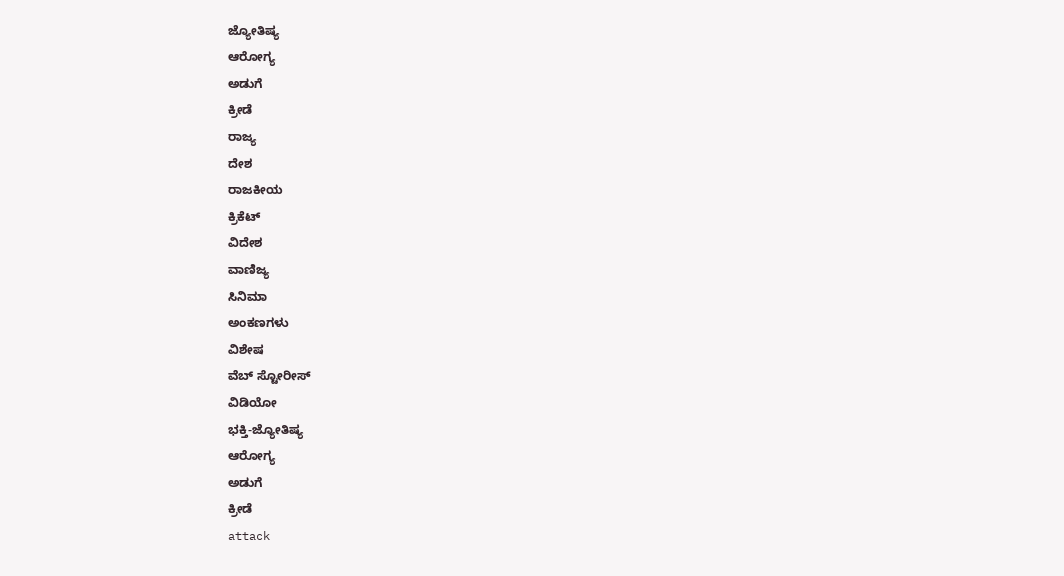ಜ್ಯೋತಿಷ್ಯ
ಆರೋಗ್ಯ
ಅಡುಗೆ
ಕ್ರೀಡೆ
ರಾಜ್ಯ
ದೇಶ
ರಾಜಕೀಯ
ಕ್ರಿಕೆಟ್
ವಿದೇಶ
ವಾಣಿಜ್ಯ
ಸಿನಿಮಾ
ಅಂಕಣಗಳು
ವಿಶೇಷ
ವೆಬ್ ಸ್ಟೋರೀಸ್
ವಿಡಿಯೋ
ಭಕ್ತಿ-ಜ್ಯೋತಿಷ್ಯ
ಆರೋಗ್ಯ
ಅಡುಗೆ
ಕ್ರೀಡೆ
attack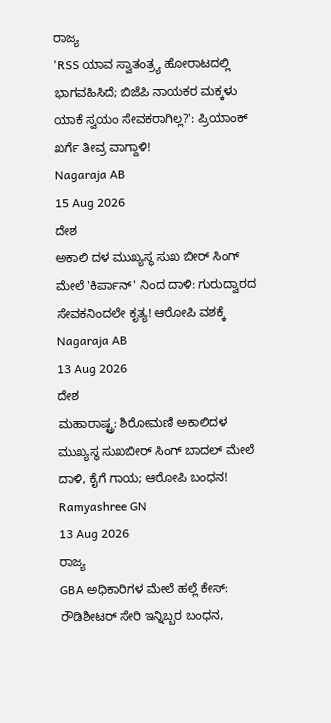ರಾಜ್ಯ
'RSS ಯಾವ ಸ್ವಾತಂತ್ರ್ಯ ಹೋರಾಟದಲ್ಲಿ ಭಾಗವಹಿಸಿದೆ; ಬಿಜೆಪಿ ನಾಯಕರ ಮಕ್ಕಳು ಯಾಕೆ ಸ್ವಯಂ ಸೇವಕರಾಗಿಲ್ಲ?': ಪ್ರಿಯಾಂಕ್ ಖರ್ಗೆ ತೀವ್ರ ವಾಗ್ದಾಳಿ!
Nagaraja AB
15 Aug 2026
ದೇಶ
ಅಕಾಲಿ ದಳ ಮುಖ್ಯಸ್ಥ ಸುಖ ಬೀರ್ ಸಿಂಗ್ ಮೇಲೆ 'ಕಿರ್ಪಾನ್' ನಿಂದ ದಾಳಿ: ಗುರುದ್ವಾರದ ಸೇವಕನಿಂದಲೇ ಕೃತ್ಯ! ಆರೋಪಿ ವಶಕ್ಕೆ
Nagaraja AB
13 Aug 2026
ದೇಶ
ಮಹಾರಾಷ್ಟ್ರ: ಶಿರೋಮಣಿ ಅಕಾಲಿದಳ ಮುಖ್ಯಸ್ಥ ಸುಖಬೀರ್ ಸಿಂಗ್ ಬಾದಲ್ ಮೇಲೆ ದಾಳಿ, ಕೈಗೆ ಗಾಯ; ಆರೋಪಿ ಬಂಧನ!
Ramyashree GN
13 Aug 2026
ರಾಜ್ಯ
GBA ಅಧಿಕಾರಿಗಳ ಮೇಲೆ ಹಲ್ಲೆ ಕೇಸ್: ರೌಡಿಶೀಟರ್ ಸೇರಿ ಇನ್ನಿಬ್ಬರ ಬಂಧನ,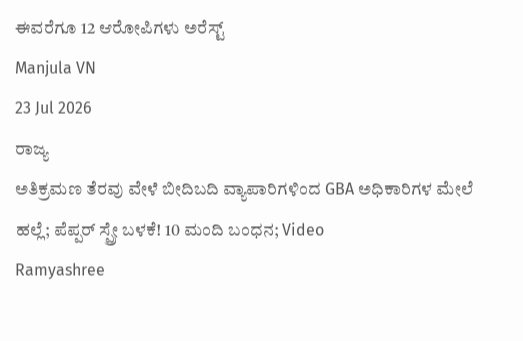ಈವರೆಗೂ 12 ಆರೋಪಿಗಳು ಅರೆಸ್ಟ್
Manjula VN
23 Jul 2026
ರಾಜ್ಯ
ಅತಿಕ್ರಮಣ ತೆರವು ವೇಳೆ ಬೀದಿಬದಿ ವ್ಯಾಪಾರಿಗಳಿಂದ GBA ಅಧಿಕಾರಿಗಳ ಮೇಲೆ ಹಲ್ಲೆ; ಪೆಪ್ಪರ್ ಸ್ಪ್ರೇ ಬಳಕೆ! 10 ಮಂದಿ ಬಂಧನ; Video
Ramyashree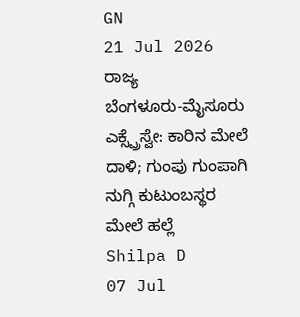GN
21 Jul 2026
ರಾಜ್ಯ
ಬೆಂಗಳೂರು-ಮೈಸೂರು ಎಕ್ಸ್ಪ್ರೆಸ್ವೇ: ಕಾರಿನ ಮೇಲೆ ದಾಳಿ; ಗುಂಪು ಗುಂಪಾಗಿ ನುಗ್ಗಿ ಕುಟುಂಬಸ್ಥರ ಮೇಲೆ ಹಲ್ಲೆ
Shilpa D
07 Jul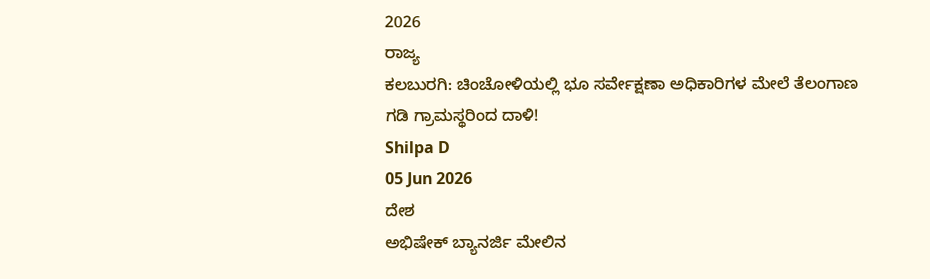2026
ರಾಜ್ಯ
ಕಲಬುರಗಿ: ಚಿಂಚೋಳಿಯಲ್ಲಿ ಭೂ ಸರ್ವೇಕ್ಷಣಾ ಅಧಿಕಾರಿಗಳ ಮೇಲೆ ತೆಲಂಗಾಣ ಗಡಿ ಗ್ರಾಮಸ್ಥರಿಂದ ದಾಳಿ!
Shilpa D
05 Jun 2026
ದೇಶ
ಅಭಿಷೇಕ್ ಬ್ಯಾನರ್ಜಿ ಮೇಲಿನ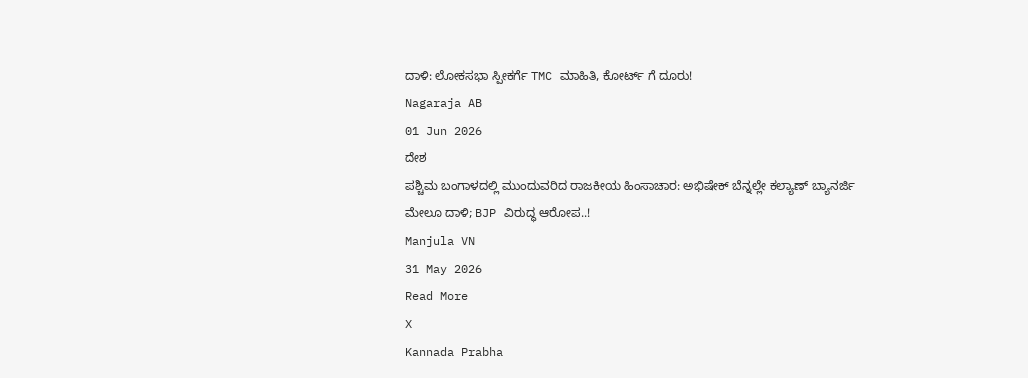ದಾಳಿ: ಲೋಕಸಭಾ ಸ್ಪೀಕರ್ಗೆ TMC ಮಾಹಿತಿ, ಕೋರ್ಟ್ ಗೆ ದೂರು!
Nagaraja AB
01 Jun 2026
ದೇಶ
ಪಶ್ಚಿಮ ಬಂಗಾಳದಲ್ಲಿ ಮುಂದುವರಿದ ರಾಜಕೀಯ ಹಿಂಸಾಚಾರ: ಅಭಿಷೇಕ್ ಬೆನ್ನಲ್ಲೇ ಕಲ್ಯಾಣ್ ಬ್ಯಾನರ್ಜಿ ಮೇಲೂ ದಾಳಿ; BJP ವಿರುದ್ಧ ಆರೋಪ..!
Manjula VN
31 May 2026
Read More
X
Kannada Prabha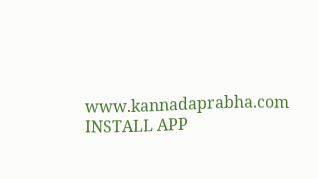www.kannadaprabha.com
INSTALL APP